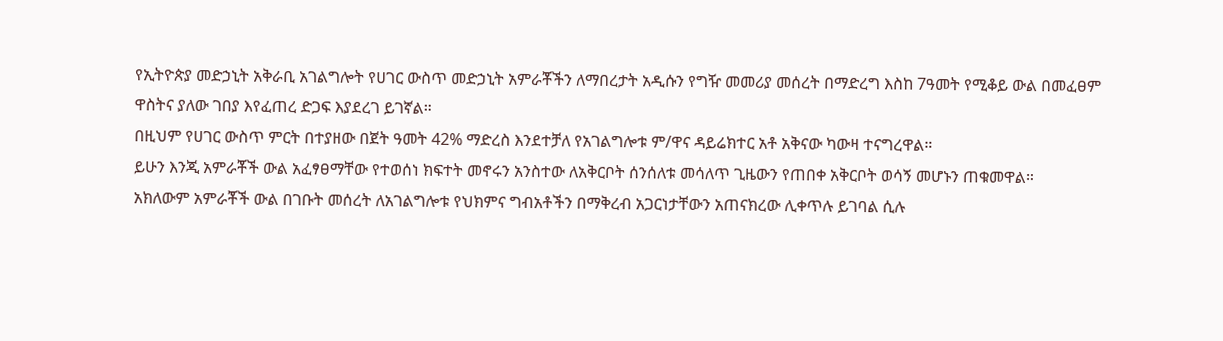የኢትዮጵያ መድኃኒት አቅራቢ አገልግሎት የሀገር ውስጥ መድኃኒት አምራቾችን ለማበረታት አዲሱን የግዥ መመሪያ መሰረት በማድረግ እስከ 7ዓመት የሚቆይ ውል በመፈፀም ዋስትና ያለው ገበያ እየፈጠረ ድጋፍ እያደረገ ይገኛል።
በዚህም የሀገር ውስጥ ምርት በተያዘው በጀት ዓመት 42% ማድረስ እንደተቻለ የአገልግሎቱ ም/ዋና ዳይሬክተር አቶ አቅናው ካውዛ ተናግረዋል።
ይሁን እንጂ አምራቾች ውል አፈፃፀማቸው የተወሰነ ክፍተት መኖሩን አንስተው ለአቅርቦት ሰንሰለቱ መሳለጥ ጊዜውን የጠበቀ አቅርቦት ወሳኝ መሆኑን ጠቁመዋል።
አክለውም አምራቾች ውል በገቡት መሰረት ለአገልግሎቱ የህክምና ግብአቶችን በማቅረብ አጋርነታቸውን አጠናክረው ሊቀጥሉ ይገባል ሲሉ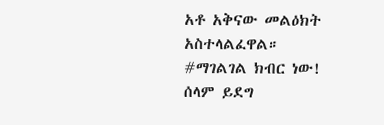አቶ አቅናው መልዕክት አስተላልፈዋል።
#ማገልገል ክብር ነው!
ሰላም ይደግ